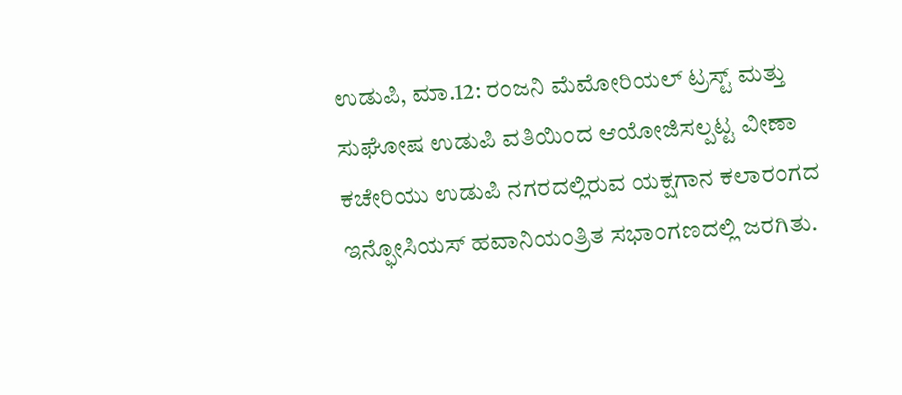ಉಡುಪಿ, ಮಾ.12: ರಂಜನಿ ಮೆಮೋರಿಯಲ್ ಟ್ರಸ್ಟ್ ಮತ್ತು ಸುಘೋಷ ಉಡುಪಿ ವತಿಯಿಂದ ಆಯೋಜಿಸಲ್ಪಟ್ಟ ವೀಣಾ ಕಚೇರಿಯು ಉಡುಪಿ ನಗರದಲ್ಲಿರುವ ಯಕ್ಷಗಾನ ಕಲಾರಂಗದ ಇನ್ಫೋಸಿಯಸ್ ಹವಾನಿಯಂತ್ರಿತ ಸಭಾಂಗಣದಲ್ಲಿ ಜರಗಿತು.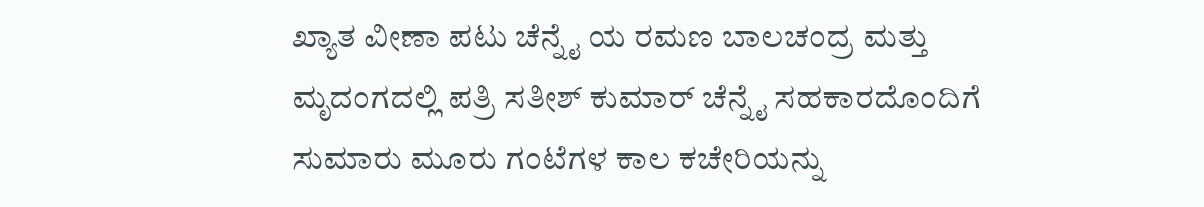ಖ್ಯಾತ ವೀಣಾ ಪಟು ಚೆನ್ನೈ ಯ ರಮಣ ಬಾಲಚಂದ್ರ ಮತ್ತು ಮೃದಂಗದಲ್ಲಿ ಪತ್ರಿ ಸತೀಶ್ ಕುಮಾರ್ ಚೆನ್ನೈ ಸಹಕಾರದೊಂದಿಗೆ ಸುಮಾರು ಮೂರು ಗಂಟೆಗಳ ಕಾಲ ಕಚೇರಿಯನ್ನು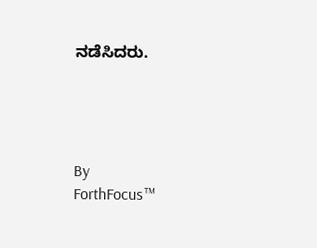ನಡೆಸಿದರು.




By
ForthFocus™